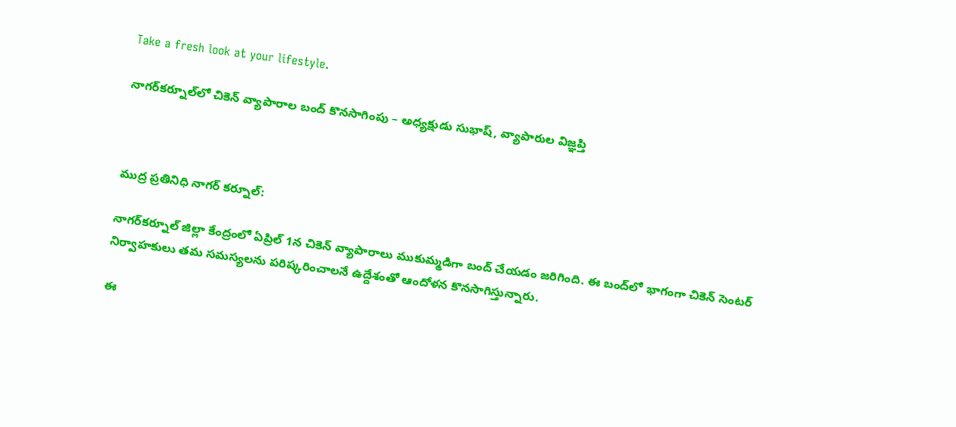Take a fresh look at your lifestyle.

నాగర్‌కర్నూల్‌లో చికెన్ వ్యాపారాల బంద్ కొనసాగింపు – అధ్యక్షుడు సుభాష్, వ్యాపారుల విజ్ఞప్తి



ముద్ర ప్రతినిధి నాగర్ కర్నూల్:

నాగర్‌కర్నూల్ జిల్లా కేంద్రంలో ఏప్రిల్ 1న చికెన్ వ్యాపారాలు ముకుమ్మడిగా బంద్ చేయడం జరిగింది. ఈ బంద్‌లో భాగంగా చికెన్ సెంటర్ నిర్వాహకులు తమ సమస్యలను పరిష్కరించాలనే ఉద్దేశంతో ఆందోళన కొనసాగిస్తున్నారు.

ఈ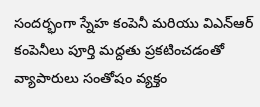సందర్భంగా స్నేహ కంపెనీ మరియు విఎన్ఆర్ కంపెనీలు పూర్తి మద్దతు ప్రకటించడంతో వ్యాపారులు సంతోషం వ్యక్తం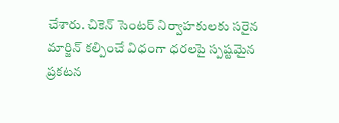చేశారు. చికెన్ సెంటర్ నిర్వాహకులకు సరైన మార్జిన్ కల్పించే విధంగా ధరలపై స్పష్టమైన ప్రకటన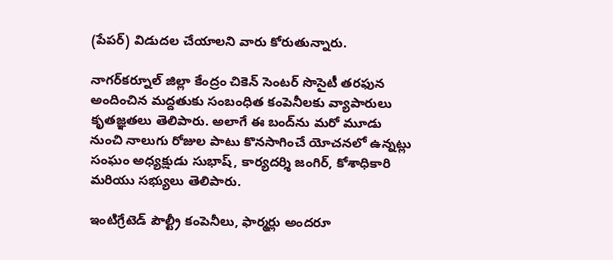(పేపర్) విడుదల చేయాలని వారు కోరుతున్నారు.

నాగర్‌కర్నూల్ జిల్లా కేంద్రం చికెన్ సెంటర్ సొసైటీ తరఫున అందించిన మద్దతుకు సంబంధిత కంపెనీలకు వ్యాపారులు కృతజ్ఞతలు తెలిపారు. అలాగే ఈ బంద్‌ను మరో మూడు నుంచి నాలుగు రోజుల పాటు కొనసాగించే యోచనలో ఉన్నట్లు సంఘం అధ్యక్షుడు సుభాష్, కార్యదర్శి జంగిర్, కోశాధికారి మరియు సభ్యులు తెలిపారు.

ఇంటిగ్రేటెడ్ పౌల్ట్రీ కంపెనీలు, ఫార్మర్లు అందరూ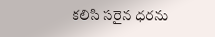కలిసి సరైన ధరను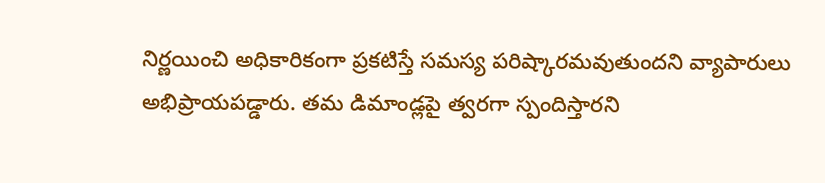నిర్ణయించి అధికారికంగా ప్రకటిస్తే సమస్య పరిష్కారమవుతుందని వ్యాపారులు అభిప్రాయపడ్డారు. తమ డిమాండ్లపై త్వరగా స్పందిస్తారని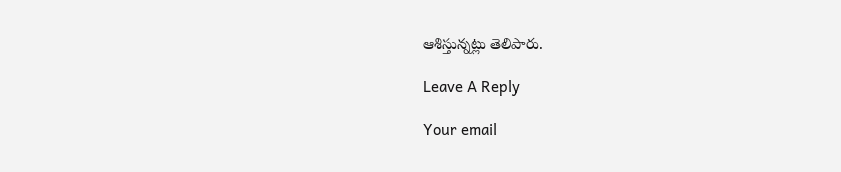ఆశిస్తున్నట్లు తెలిపారు.

Leave A Reply

Your email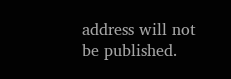address will not be published.